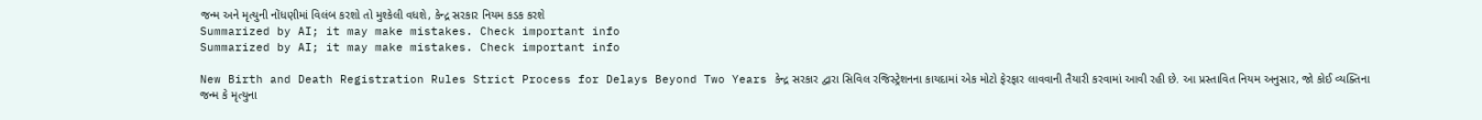જન્મ અને મૃત્યુની નોંધણીમાં વિલંબ કરશો તો મુશ્કેલી વધશે, કેન્દ્ર સરકાર નિયમ કડક કરશે
Summarized by AI; it may make mistakes. Check important info
Summarized by AI; it may make mistakes. Check important info

New Birth and Death Registration Rules Strict Process for Delays Beyond Two Years કેન્દ્ર સરકાર દ્વારા સિવિલ રજિસ્ટ્રેશનના કાયદામાં એક મોટો ફેરફાર લાવવાની તૈયારી કરવામાં આવી રહી છે. આ પ્રસ્તાવિત નિયમ અનુસાર, જો કોઈ વ્યક્તિના જન્મ કે મૃત્યુના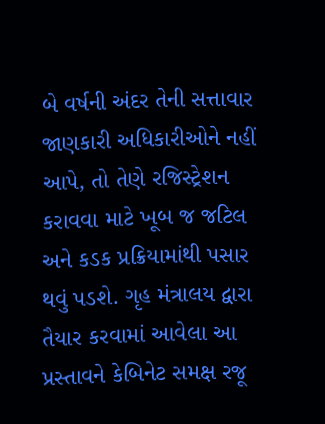બે વર્ષની અંદર તેની સત્તાવાર જાણકારી અધિકારીઓને નહીં આપે, તો તેણે રજિસ્ટ્રેશન કરાવવા માટે ખૂબ જ જટિલ અને કડક પ્રક્રિયામાંથી પસાર થવું પડશે. ગૃહ મંત્રાલય દ્વારા તૈયાર કરવામાં આવેલા આ પ્રસ્તાવને કેબિનેટ સમક્ષ રજૂ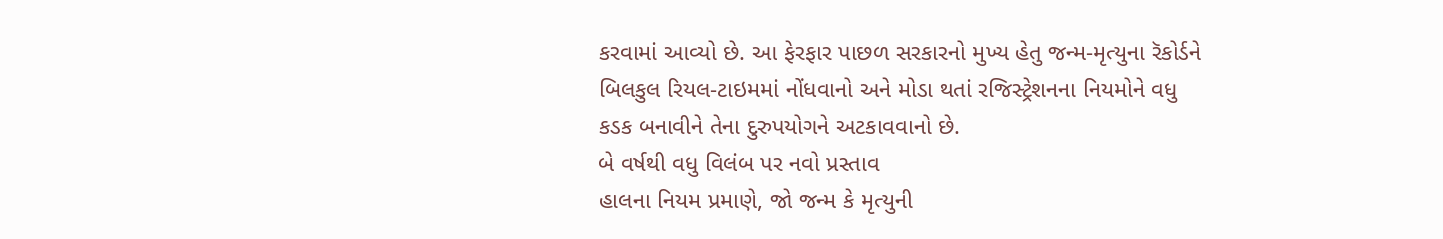કરવામાં આવ્યો છે. આ ફેરફાર પાછળ સરકારનો મુખ્ય હેતુ જન્મ-મૃત્યુના રૅકોર્ડને બિલકુલ રિયલ-ટાઇમમાં નોંધવાનો અને મોડા થતાં રજિસ્ટ્રેશનના નિયમોને વધુ કડક બનાવીને તેના દુરુપયોગને અટકાવવાનો છે.
બે વર્ષથી વધુ વિલંબ પર નવો પ્રસ્તાવ
હાલના નિયમ પ્રમાણે, જો જન્મ કે મૃત્યુની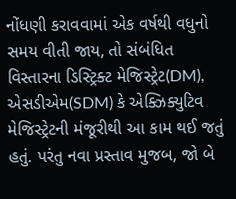નોંધણી કરાવવામાં એક વર્ષથી વધુનો સમય વીતી જાય, તો સંબંધિત વિસ્તારના ડિસ્ટ્રિક્ટ મેજિસ્ટ્રેટ(DM), એસડીએમ(SDM) કે એક્ઝિક્યુટિવ મેજિસ્ટ્રેટની મંજૂરીથી આ કામ થઈ જતું હતું. પરંતુ નવા પ્રસ્તાવ મુજબ, જો બે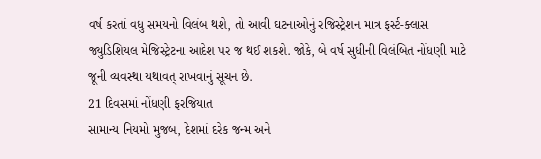વર્ષ કરતાં વધુ સમયનો વિલંબ થશે, તો આવી ઘટનાઓનું રજિસ્ટ્રેશન માત્ર ફર્સ્ટ-ક્લાસ જ્યુડિશિયલ મેજિસ્ટ્રેટના આદેશ પર જ થઈ શકશે. જોકે, બે વર્ષ સુધીની વિલંબિત નોંધણી માટે જૂની વ્યવસ્થા યથાવત્ રાખવાનું સૂચન છે.
21 દિવસમાં નોંધણી ફરજિયાત
સામાન્ય નિયમો મુજબ, દેશમાં દરેક જન્મ અને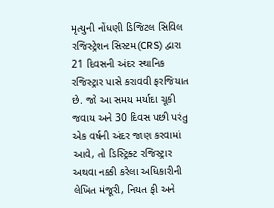મૃત્યુની નોંધણી ડિજિટલ સિવિલ રજિસ્ટ્રેશન સિસ્ટમ(CRS) દ્વારા 21 દિવસની અંદર સ્થાનિક રજિસ્ટ્રાર પાસે કરાવવી ફરજિયાત છે. જો આ સમય મર્યાદા ચૂકી જવાય અને 30 દિવસ પછી પરંતુ એક વર્ષની અંદર જાણ કરવામાં આવે, તો ડિસ્ટ્રિક્ટ રજિસ્ટ્રાર અથવા નક્કી કરેલા અધિકારીની લેખિત મંજૂરી, નિયત ફી અને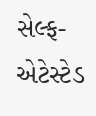સેલ્ફ-એટેસ્ટેડ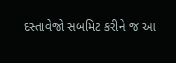દસ્તાવેજો સબમિટ કરીને જ આ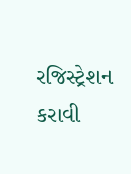રજિસ્ટ્રેશન કરાવી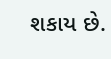શકાય છે.